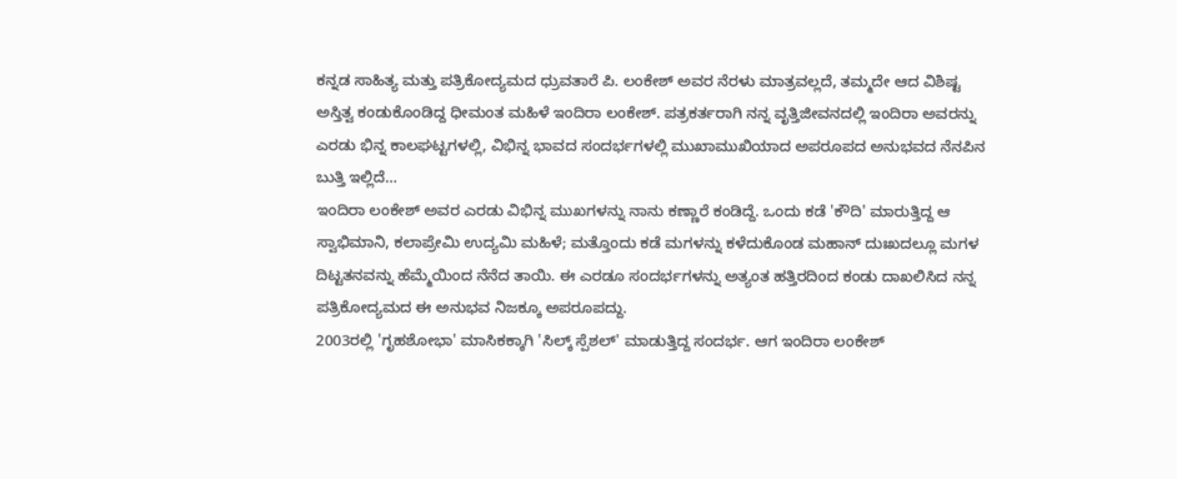ಕನ್ನಡ ಸಾಹಿತ್ಯ ಮತ್ತು ಪತ್ರಿಕೋದ್ಯಮದ ಧ್ರುವತಾರೆ ಪಿ. ಲಂಕೇಶ್ ಅವರ ನೆರಳು ಮಾತ್ರವಲ್ಲದೆ, ತಮ್ಮದೇ ಆದ ವಿಶಿಷ್ಟ ಅಸ್ತಿತ್ವ ಕಂಡುಕೊಂಡಿದ್ದ ಧೀಮಂತ ಮಹಿಳೆ ಇಂದಿರಾ ಲಂಕೇಶ್. ಪತ್ರಕರ್ತರಾಗಿ ನನ್ನ ವೃತ್ತಿಜೀವನದಲ್ಲಿ ಇಂದಿರಾ ಅವರನ್ನು ಎರಡು ಭಿನ್ನ ಕಾಲಘಟ್ಟಗಳಲ್ಲಿ, ವಿಭಿನ್ನ ಭಾವದ ಸಂದರ್ಭಗಳಲ್ಲಿ ಮುಖಾಮುಖಿಯಾದ ಅಪರೂಪದ ಅನುಭವದ ನೆನಪಿನ ಬುತ್ತಿ ಇಲ್ಲಿದೆ...
ಇಂದಿರಾ ಲಂಕೇಶ್ ಅವರ ಎರಡು ವಿಭಿನ್ನ ಮುಖಗಳನ್ನು ನಾನು ಕಣ್ಣಾರೆ ಕಂಡಿದ್ದೆ. ಒಂದು ಕಡೆ 'ಕೌದಿ' ಮಾರುತ್ತಿದ್ದ ಆ ಸ್ವಾಭಿಮಾನಿ, ಕಲಾಪ್ರೇಮಿ ಉದ್ಯಮಿ ಮಹಿಳೆ; ಮತ್ತೊಂದು ಕಡೆ ಮಗಳನ್ನು ಕಳೆದುಕೊಂಡ ಮಹಾನ್ ದುಃಖದಲ್ಲೂ ಮಗಳ ದಿಟ್ಟತನವನ್ನು ಹೆಮ್ಮೆಯಿಂದ ನೆನೆದ ತಾಯಿ. ಈ ಎರಡೂ ಸಂದರ್ಭಗಳನ್ನು ಅತ್ಯಂತ ಹತ್ತಿರದಿಂದ ಕಂಡು ದಾಖಲಿಸಿದ ನನ್ನ ಪತ್ರಿಕೋದ್ಯಮದ ಈ ಅನುಭವ ನಿಜಕ್ಕೂ ಅಪರೂಪದ್ದು.
2003ರಲ್ಲಿ 'ಗೃಹಶೋಭಾ' ಮಾಸಿಕಕ್ಕಾಗಿ 'ಸಿಲ್ಕ್ ಸ್ಪೆಶಲ್' ಮಾಡುತ್ತಿದ್ದ ಸಂದರ್ಭ. ಆಗ ಇಂದಿರಾ ಲಂಕೇಶ್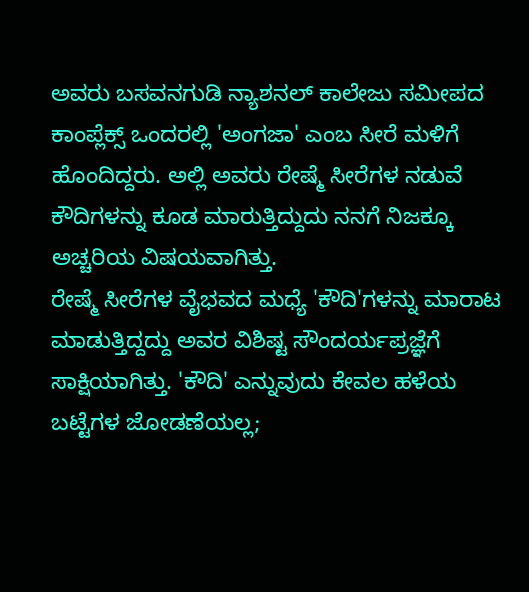ಅವರು ಬಸವನಗುಡಿ ನ್ಯಾಶನಲ್ ಕಾಲೇಜು ಸಮೀಪದ ಕಾಂಪ್ಲೆಕ್ಸ್ ಒಂದರಲ್ಲಿ 'ಅಂಗಜಾ' ಎಂಬ ಸೀರೆ ಮಳಿಗೆ ಹೊಂದಿದ್ದರು. ಅಲ್ಲಿ ಅವರು ರೇಷ್ಮೆ ಸೀರೆಗಳ ನಡುವೆ ಕೌದಿಗಳನ್ನು ಕೂಡ ಮಾರುತ್ತಿದ್ದುದು ನನಗೆ ನಿಜಕ್ಕೂ ಅಚ್ಚರಿಯ ವಿಷಯವಾಗಿತ್ತು.
ರೇಷ್ಮೆ ಸೀರೆಗಳ ವೈಭವದ ಮಧ್ಯೆ 'ಕೌದಿ'ಗಳನ್ನು ಮಾರಾಟ ಮಾಡುತ್ತಿದ್ದದ್ದು ಅವರ ವಿಶಿಷ್ಟ ಸೌಂದರ್ಯಪ್ರಜ್ಞೆಗೆ ಸಾಕ್ಷಿಯಾಗಿತ್ತು. 'ಕೌದಿ' ಎನ್ನುವುದು ಕೇವಲ ಹಳೆಯ ಬಟ್ಟೆಗಳ ಜೋಡಣೆಯಲ್ಲ;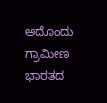ಅದೊಂದು ಗ್ರಾಮೀಣ ಭಾರತದ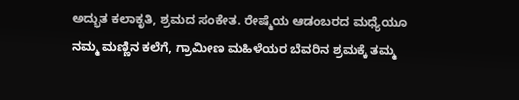ಅದ್ಭುತ ಕಲಾಕೃತಿ, ಶ್ರಮದ ಸಂಕೇತ. ರೇಷ್ಮೆಯ ಆಡಂಬರದ ಮಧ್ಯೆಯೂ ನಮ್ಮ ಮಣ್ಣಿನ ಕಲೆಗೆ, ಗ್ರಾಮೀಣ ಮಹಿಳೆಯರ ಬೆವರಿನ ಶ್ರಮಕ್ಕೆ ತಮ್ಮ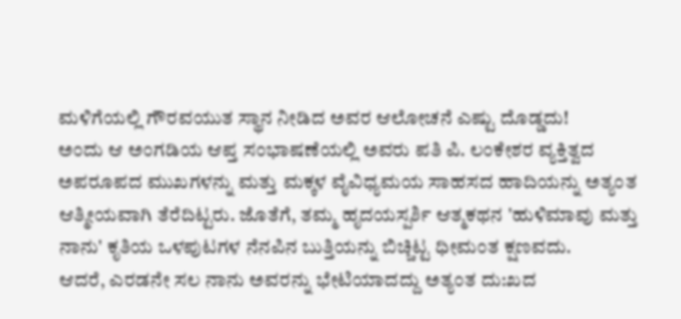ಮಳಿಗೆಯಲ್ಲಿ ಗೌರವಯುತ ಸ್ಥಾನ ನೀಡಿದ ಅವರ ಆಲೋಚನೆ ಎಷ್ಟು ದೊಡ್ಡದು!
ಅಂದು ಆ ಅಂಗಡಿಯ ಆಪ್ತ ಸಂಭಾಷಣೆಯಲ್ಲಿ ಅವರು ಪತಿ ಪಿ. ಲಂಕೇಶರ ವ್ಯಕ್ತಿತ್ವದ ಅಪರೂಪದ ಮುಖಗಳನ್ನು ಮತ್ತು ಮಕ್ಕಳ ವೈವಿಧ್ಯಮಯ ಸಾಹಸದ ಹಾದಿಯನ್ನು ಅತ್ಯಂತ ಆತ್ಮೀಯವಾಗಿ ತೆರೆದಿಟ್ಟರು. ಜೊತೆಗೆ, ತಮ್ಮ ಹೃದಯಸ್ಪರ್ಶಿ ಆತ್ಮಕಥನ 'ಹುಳಿಮಾವು ಮತ್ತು ನಾನು' ಕೃತಿಯ ಒಳಪುಟಗಳ ನೆನಪಿನ ಬುತ್ತಿಯನ್ನು ಬಿಚ್ಚಿಟ್ಟ ಧೀಮಂತ ಕ್ಷಣವದು.
ಆದರೆ, ಎರಡನೇ ಸಲ ನಾನು ಅವರನ್ನು ಭೇಟಿಯಾದದ್ದು ಅತ್ಯಂತ ದು:ಖದ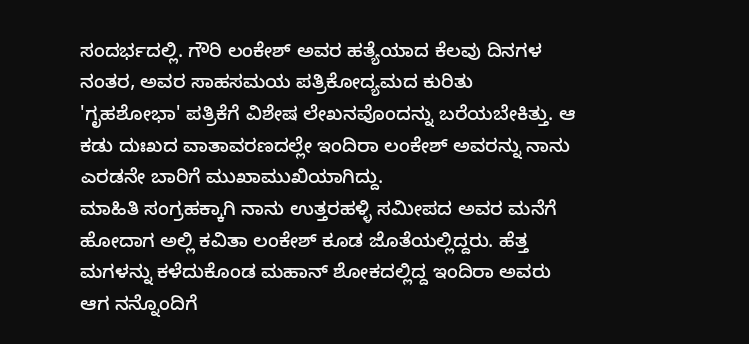ಸಂದರ್ಭದಲ್ಲಿ. ಗೌರಿ ಲಂಕೇಶ್ ಅವರ ಹತ್ಯೆಯಾದ ಕೆಲವು ದಿನಗಳ ನಂತರ, ಅವರ ಸಾಹಸಮಯ ಪತ್ರಿಕೋದ್ಯಮದ ಕುರಿತು 'ಗೃಹಶೋಭಾ' ಪತ್ರಿಕೆಗೆ ವಿಶೇಷ ಲೇಖನವೊಂದನ್ನು ಬರೆಯಬೇಕಿತ್ತು. ಆ ಕಡು ದುಃಖದ ವಾತಾವರಣದಲ್ಲೇ ಇಂದಿರಾ ಲಂಕೇಶ್ ಅವರನ್ನು ನಾನು ಎರಡನೇ ಬಾರಿಗೆ ಮುಖಾಮುಖಿಯಾಗಿದ್ದು.
ಮಾಹಿತಿ ಸಂಗ್ರಹಕ್ಕಾಗಿ ನಾನು ಉತ್ತರಹಳ್ಳಿ ಸಮೀಪದ ಅವರ ಮನೆಗೆ ಹೋದಾಗ ಅಲ್ಲಿ ಕವಿತಾ ಲಂಕೇಶ್ ಕೂಡ ಜೊತೆಯಲ್ಲಿದ್ದರು. ಹೆತ್ತ ಮಗಳನ್ನು ಕಳೆದುಕೊಂಡ ಮಹಾನ್ ಶೋಕದಲ್ಲಿದ್ದ ಇಂದಿರಾ ಅವರು ಆಗ ನನ್ನೊಂದಿಗೆ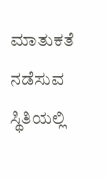ಮಾತುಕತೆ ನಡೆಸುವ ಸ್ಥಿತಿಯಲ್ಲಿ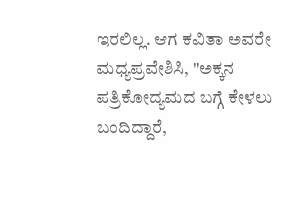ಇರಲಿಲ್ಲ. ಆಗ ಕವಿತಾ ಅವರೇ ಮಧ್ಯಪ್ರವೇಶಿಸಿ, "ಅಕ್ಕನ ಪತ್ರಿಕೋದ್ಯಮದ ಬಗ್ಗೆ ಕೇಳಲು ಬಂದಿದ್ದಾರೆ,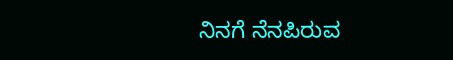ನಿನಗೆ ನೆನಪಿರುವ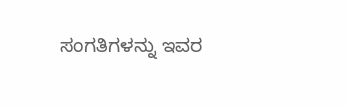ಸಂಗತಿಗಳನ್ನು ಇವರ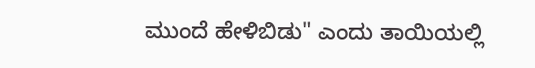ಮುಂದೆ ಹೇಳಿಬಿಡು" ಎಂದು ತಾಯಿಯಲ್ಲಿ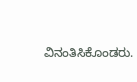ವಿನಂತಿಸಿಕೊಂಡರು.